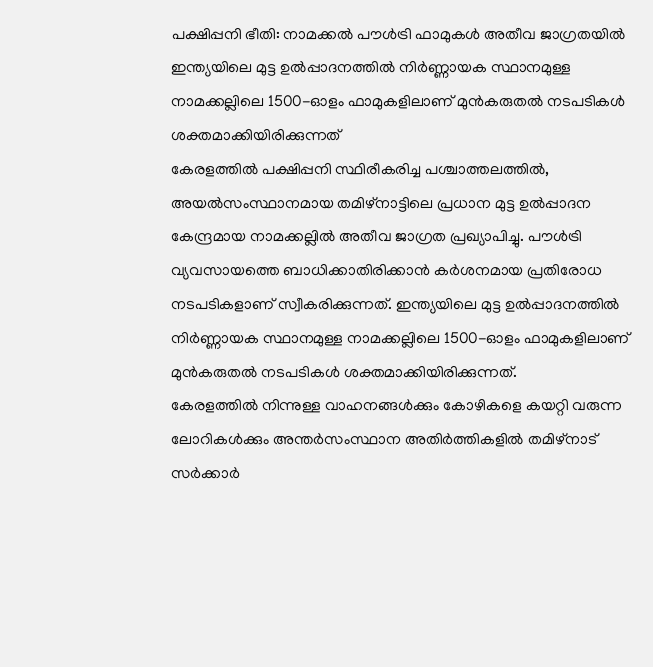പക്ഷിപ്പനി ഭീതി: നാമക്കൽ പൗൾട്രി ഫാമുകൾ അതീവ ജാഗ്രതയിൽ
ഇന്ത്യയിലെ മുട്ട ഉൽപ്പാദനത്തിൽ നിർണ്ണായക സ്ഥാനമുള്ള നാമക്കല്ലിലെ 1500-ഓളം ഫാമുകളിലാണ് മുൻകരുതൽ നടപടികൾ ശക്തമാക്കിയിരിക്കുന്നത്
കേരളത്തിൽ പക്ഷിപ്പനി സ്ഥിരീകരിച്ച പശ്ചാത്തലത്തിൽ, അയൽസംസ്ഥാനമായ തമിഴ്നാട്ടിലെ പ്രധാന മുട്ട ഉൽപ്പാദന കേന്ദ്രമായ നാമക്കല്ലിൽ അതീവ ജാഗ്രത പ്രഖ്യാപിച്ചു. പൗൾട്രി വ്യവസായത്തെ ബാധിക്കാതിരിക്കാൻ കർശനമായ പ്രതിരോധ നടപടികളാണ് സ്വീകരിക്കുന്നത്. ഇന്ത്യയിലെ മുട്ട ഉൽപ്പാദനത്തിൽ നിർണ്ണായക സ്ഥാനമുള്ള നാമക്കല്ലിലെ 1500-ഓളം ഫാമുകളിലാണ് മുൻകരുതൽ നടപടികൾ ശക്തമാക്കിയിരിക്കുന്നത്.
കേരളത്തിൽ നിന്നുള്ള വാഹനങ്ങൾക്കും കോഴികളെ കയറ്റി വരുന്ന ലോറികൾക്കും അന്തർസംസ്ഥാന അതിർത്തികളിൽ തമിഴ്നാട് സർക്കാർ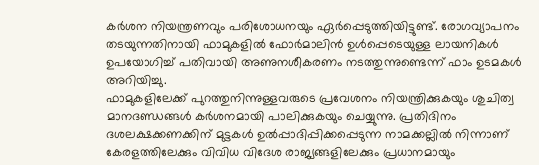കർശന നിയന്ത്രണവും പരിശോധനയും ഏർപ്പെടുത്തിയിട്ടുണ്ട്. രോഗവ്യാപനം തടയുന്നതിനായി ഫാമുകളിൽ ഫോർമാലിൻ ഉൾപ്പെടെയുള്ള ലായനികൾ ഉപയോഗിച്ച് പതിവായി അണുനശീകരണം നടത്തുന്നുണ്ടെന്ന് ഫാം ഉടമകൾ അറിയിച്ചു.
ഫാമുകളിലേക്ക് പുറത്തുനിന്നുള്ളവരുടെ പ്രവേശനം നിയന്ത്രിക്കുകയും ശുചിത്വ മാനദണ്ഡങ്ങൾ കർശനമായി പാലിക്കുകയും ചെയ്യുന്നു. പ്രതിദിനം ദശലക്ഷക്കണക്കിന് മുട്ടകൾ ഉൽപ്പാദിപ്പിക്കപ്പെടുന്ന നാമക്കല്ലിൽ നിന്നാണ് കേരളത്തിലേക്കും വിവിധ വിദേശ രാജ്യങ്ങളിലേക്കും പ്രധാനമായും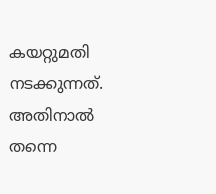കയറ്റുമതി നടക്കുന്നത്. അതിനാൽ തന്നെ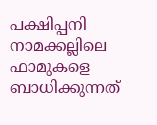പക്ഷിപ്പനി നാമക്കല്ലിലെ ഫാമുകളെ ബാധിക്കുന്നത്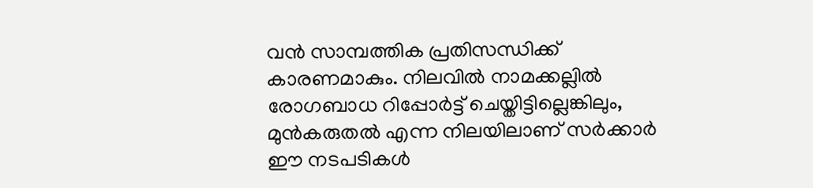വൻ സാമ്പത്തിക പ്രതിസന്ധിക്ക് കാരണമാകും. നിലവിൽ നാമക്കല്ലിൽ രോഗബാധ റിപ്പോർട്ട് ചെയ്തിട്ടില്ലെങ്കിലും, മുൻകരുതൽ എന്ന നിലയിലാണ് സർക്കാർ ഈ നടപടികൾ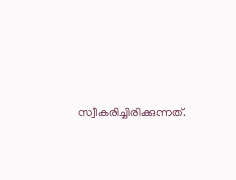സ്വീകരിച്ചിരിക്കുന്നത്.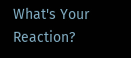What's Your Reaction?